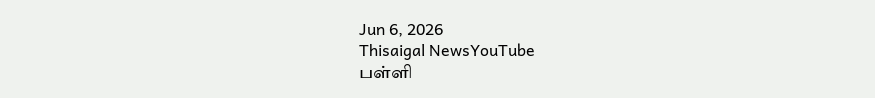Jun 6, 2026
Thisaigal NewsYouTube
பள்ளி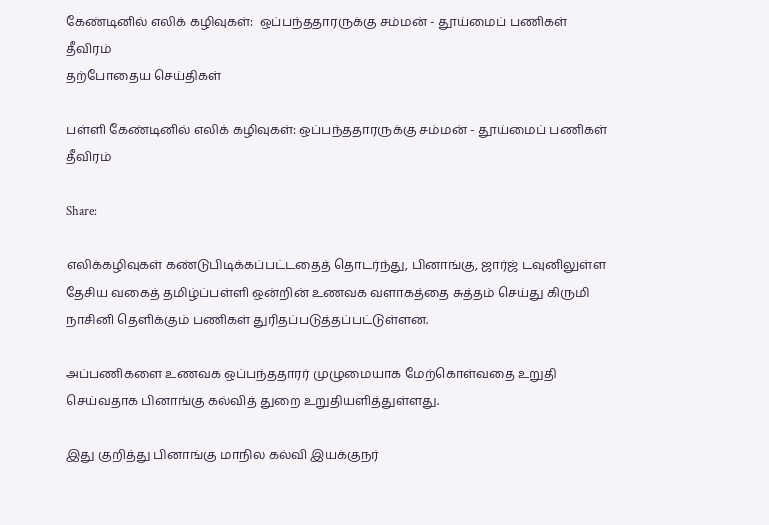கேண்டினில் எலிக் கழிவுகள்:  ஒப்பந்ததாரருக்கு சம்மன் - தூய்மைப் பணிகள் தீவிரம்
தற்போதைய செய்திகள்

பள்ளி கேண்டினில் எலிக் கழிவுகள்: ஒப்பந்ததாரருக்கு சம்மன் - தூய்மைப் பணிகள் தீவிரம்

Share:

எலிக்கழிவுகள் கண்டுபிடிக்கப்பட்டதைத் தொடர்ந்து, பினாங்கு, ஜார்ஜ் டவுனிலுள்ள தேசிய வகைத் தமிழ்ப்பள்ளி ஒன்றின் உணவக வளாகத்தை சுத்தம் செய்து கிருமி நாசினி தெளிக்கும் பணிகள் துரிதப்படுத்தப்பட்டுள்ளன.

அப்பணிகளை உணவக ஒப்பந்ததாரர் முழுமையாக மேற்கொள்வதை உறுதி செய்வதாக பினாங்கு கல்வித் துறை உறுதியளித்துள்ளது.

இது குறித்து பினாங்கு மாநில கல்வி இயக்குநர்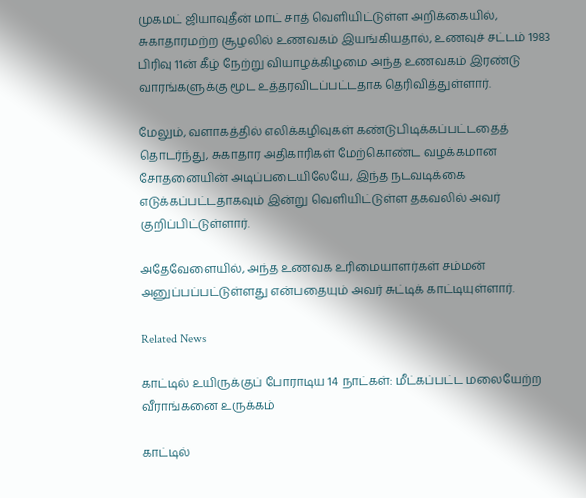முகமட் ஜியாவுதீன் மாட் சாத் வெளியிட்டுள்ள அறிக்கையில், சுகாதாரமற்ற சூழலில் உணவகம் இயங்கியதால், உணவுச் சட்டம் 1983 பிரிவு 11ன் கீழ் நேற்று வியாழக்கிழமை அந்த உணவகம் இரண்டு வாரங்களுக்கு மூட உத்தரவிடப்பட்டதாக தெரிவித்துள்ளார்.

மேலும், வளாகத்தில் எலிக்கழிவுகள் கண்டுபிடிக்கப்பட்டதைத் தொடர்ந்து, சுகாதார அதிகாரிகள் மேற்கொண்ட வழக்கமான சோதனையின் அடிப்படையிலேயே, இந்த நடவடிக்கை எடுக்கப்பட்டதாகவும் இன்று வெளியிட்டுள்ள தகவலில் அவர் குறிப்பிட்டுள்ளார்.

அதேவேளையில், அந்த உணவக உரிமையாளர்கள் சம்மன் அனுப்பப்பட்டுள்ளது என்பதையும் அவர் சுட்டிக் காட்டியுள்ளார்.

Related News

காட்டில் உயிருக்குப் போராடிய 14 நாட்கள்: மீட்கப்பட்ட மலையேற்ற வீராங்கனை உருக்கம்

காட்டில்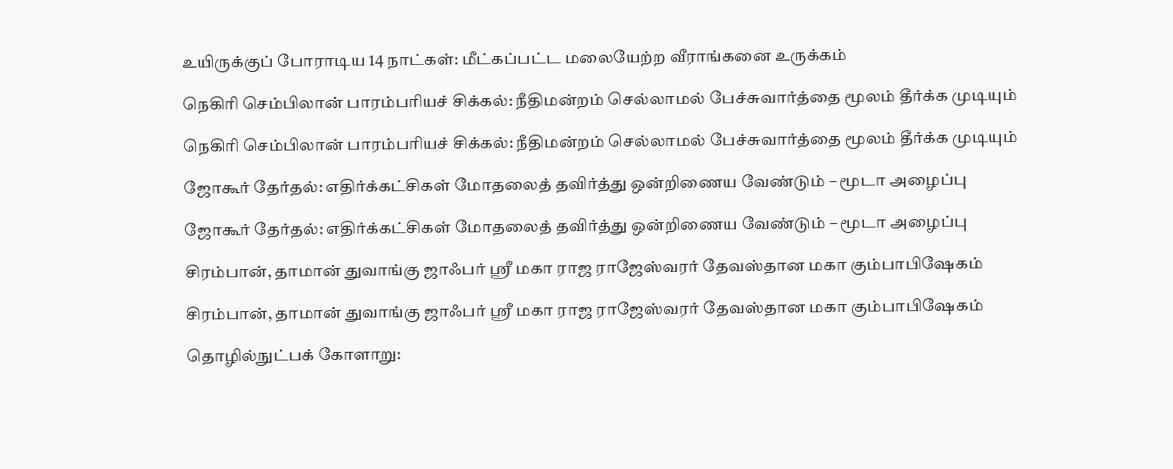உயிருக்குப் போராடிய 14 நாட்கள்: மீட்கப்பட்ட மலையேற்ற வீராங்கனை உருக்கம்

நெகிரி செம்பிலான் பாரம்பரியச் சிக்கல்: நீதிமன்றம் செல்லாமல் பேச்சுவார்த்தை மூலம் தீர்க்க முடியும்

நெகிரி செம்பிலான் பாரம்பரியச் சிக்கல்: நீதிமன்றம் செல்லாமல் பேச்சுவார்த்தை மூலம் தீர்க்க முடியும்

ஜோகூர் தேர்தல்: எதிர்க்கட்சிகள் மோதலைத் தவிர்த்து ஒன்றிணைய வேண்டும் – மூடா அழைப்பு

ஜோகூர் தேர்தல்: எதிர்க்கட்சிகள் மோதலைத் தவிர்த்து ஒன்றிணைய வேண்டும் – மூடா அழைப்பு

சிரம்பான், தாமான் துவாங்கு ஜாஃபர் ஸ்ரீ மகா ராஜ ராஜேஸ்வரர் தேவஸ்தான மகா கும்பாபிஷேகம்

சிரம்பான், தாமான் துவாங்கு ஜாஃபர் ஸ்ரீ மகா ராஜ ராஜேஸ்வரர் தேவஸ்தான மகா கும்பாபிஷேகம்

தொழில்நுட்பக் கோளாறு: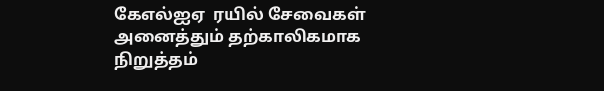கேஎல்ஐஏ  ரயில் சேவைகள் அனைத்தும் தற்காலிகமாக நிறுத்தம்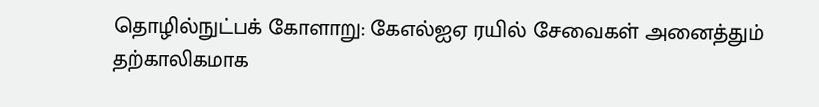தொழில்நுட்பக் கோளாறு: கேஎல்ஐஏ ரயில் சேவைகள் அனைத்தும் தற்காலிகமாக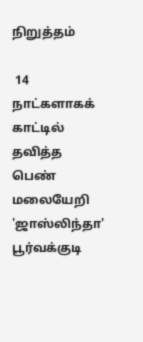நிறுத்தம்

 14 நாட்களாகக் காட்டில் தவித்த பெண் மலையேறி 'ஜாஸ்லிந்தா' பூர்வக்குடி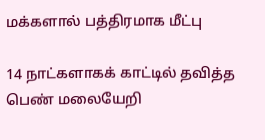மக்களால் பத்திரமாக மீட்பு

14 நாட்களாகக் காட்டில் தவித்த பெண் மலையேறி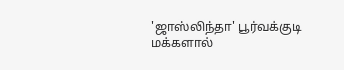'ஜாஸ்லிந்தா' பூர்வக்குடி மக்களால்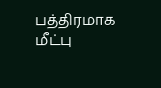பத்திரமாக மீட்பு